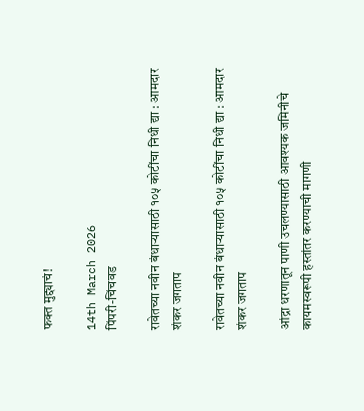फक्त मुद्द्याचं!

14th March 2026
पिंपरी-चिंचवड

रावेतच्या नवीन बंधाऱ्यासाठी १०५ कोटींचा निधी द्या : आमदार शंकर जगताप

रावेतच्या नवीन बंधाऱ्यासाठी १०५ कोटींचा निधी द्या : आमदार शंकर जगताप

आंद्रा धरणातून पाणी उचलण्यासाठी आवश्यक जमिनीचे कायमस्वरूपी हस्तांतर करण्याची मागणी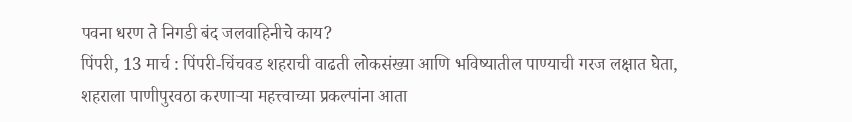पवना धरण ते निगडी बंद जलवाहिनीचे काय?
पिंपरी, 13 मार्च : पिंपरी-चिंचवड शहराची वाढती लोकसंख्या आणि भविष्यातील पाण्याची गरज लक्षात घेता, शहराला पाणीपुरवठा करणाऱ्या महत्त्वाच्या प्रकल्पांना आता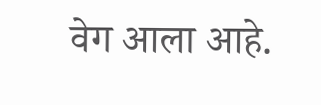वेग आला आहे.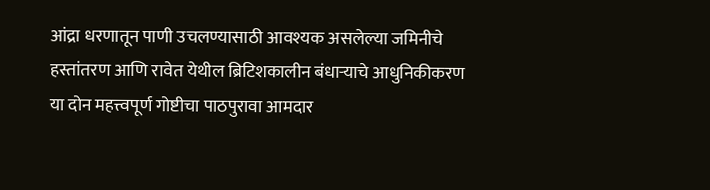आंद्रा धरणातून पाणी उचलण्यासाठी आवश्यक असलेल्या जमिनीचे हस्तांतरण आणि रावेत येथील ब्रिटिशकालीन बंधाऱ्याचे आधुनिकीकरण या दोन महत्त्वपूर्ण गोष्टीचा पाठपुरावा आमदार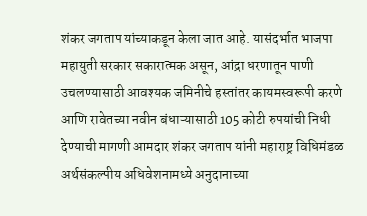शंकर जगताप यांच्याकडून केला जात आहे. यासंदर्भात भाजपा महायुती सरकार सकारात्मक असून, आंद्रा धरणातून पाणी उचलण्यासाठी आवश्यक जमिनीचे हस्तांतर कायमस्वरूपी करणे आणि रावेतच्या नवीन बंधाऱ्यासाठी 105 कोटी रुपयांची निधी देण्याची मागणी आमदार शंकर जगताप यांनी महाराष्ट्र विधिमंडळ अर्थसंकल्पीय अधिवेशनामध्ये अनुदानाच्या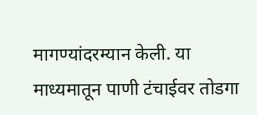मागण्यांदरम्यान केली. या माध्यमातून पाणी टंचाईवर तोडगा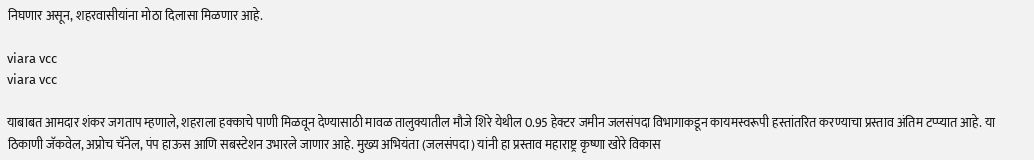निघणार असून, शहरवासीयांना मोठा दिलासा मिळणार आहे.

viara vcc
viara vcc

याबाबत आमदार शंकर जगताप म्हणाले, शहराला हक्काचे पाणी मिळवून देण्यासाठी मावळ तालुक्यातील मौजे शिरे येथील 0.95 हेक्टर जमीन जलसंपदा विभागाकडून कायमस्वरूपी हस्तांतरित करण्याचा प्रस्ताव अंतिम टप्प्यात आहे. या ठिकाणी जॅकवेल, अप्रोच चॅनेल, पंप हाऊस आणि सबस्टेशन उभारले जाणार आहे. मुख्य अभियंता (जलसंपदा) यांनी हा प्रस्ताव महाराष्ट्र कृष्णा खोरे विकास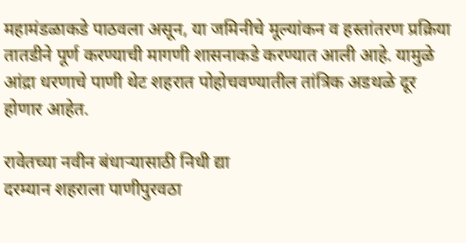महामंडळाकडे पाठवला असून, या जमिनीचे मूल्यांकन व हस्तांतरण प्रक्रिया तातडीने पूर्ण करण्याची मागणी शासनाकडे करण्यात आली आहे. यामुळे आंद्रा धरणाचे पाणी थेट शहरात पोहोचवण्यातील तांत्रिक अडथळे दूर होणार आहेत.

रावेतच्या नवीन बंधाऱ्यासाठी निधी द्या
दरम्यान शहराला पाणीपुरवठा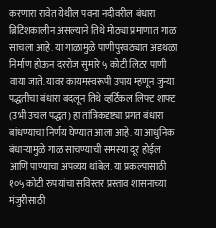करणारा रावेत येथील पवना नदीवरील बंधारा ब्रिटिशकालीन असल्याने तिथे मोठ्या प्रमाणात गाळ साचला आहे. या गाळामुळे पाणीपुरवठ्यात अडथळा निर्माण होऊन दररोज सुमारे ५ कोटी लिटर पाणी वाया जाते. यावर कायमस्वरूपी उपाय म्हणून जुन्या पद्धतीचा बंधारा बदलून तिथे व्हर्टिकल लिफ्ट शाफ्ट (उभी उचल पद्धत) हा तांत्रिकदृष्ट्या प्रगत बंधारा बांधण्याचा निर्णय घेण्यात आला आहे. या आधुनिक बंधाऱ्यामुळे गाळ साचण्याची समस्या दूर होईल आणि पाण्याचा अपव्यय थांबेल. या प्रकल्पासाठी १०५ कोटी रुपयांचा सविस्तर प्रस्ताव शासनाच्या मंजुरीसाठी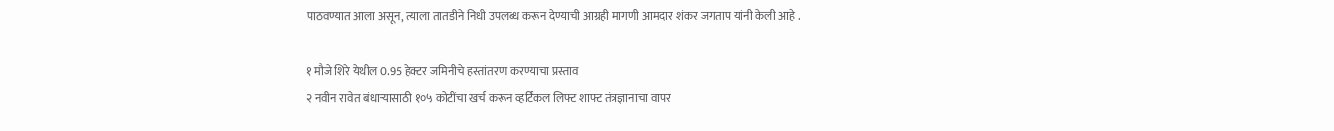पाठवण्यात आला असून, त्याला तातडीने निधी उपलब्ध करून देण्याची आग्रही मागणी आमदार शंकर जगताप यांनी केली आहे .

१ मौजे शिरे येथील 0.95 हेक्टर जमिनीचे हस्तांतरण करण्याचा प्रस्ताव
२ नवीन रावेत बंधाऱ्यासाठी १०५ कोटींचा खर्च करून व्हर्टिकल लिफ्ट शाफ्ट तंत्रज्ञानाचा वापर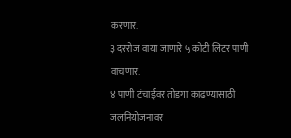करणार.
३ दररोज वाया जाणारे ५ कोटी लिटर पाणी वाचणार.
४ पाणी टंचाईवर तोडगा काढण्यासाठी जलनियोजनावर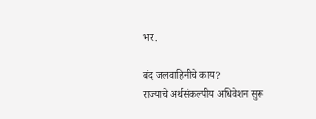भर.

बंद जलवाहिनीचे काय?
राज्याचे अर्थसंकल्पीय अधिवेशन सुरू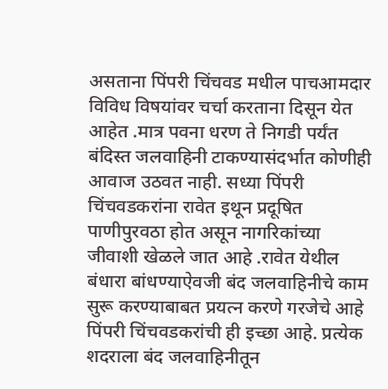असताना पिंपरी चिंचवड मधील पाचआमदार विविध विषयांवर चर्चा करताना दिसून येत आहेत .मात्र पवना धरण ते निगडी पर्यंत बंदिस्त जलवाहिनी टाकण्यासंदर्भात कोणीही आवाज उठवत नाही. सध्या पिंपरी चिंचवडकरांना रावेत इथून प्रदूषित पाणीपुरवठा होत असून नागरिकांच्या जीवाशी खेळले जात आहे .रावेत येथील बंधारा बांधण्याऐवजी बंद जलवाहिनीचे काम सुरू करण्याबाबत प्रयत्न करणे गरजेचे आहे पिंपरी चिंचवडकरांची ही इच्छा आहे. प्रत्येक शदराला बंद जलवाहिनीतून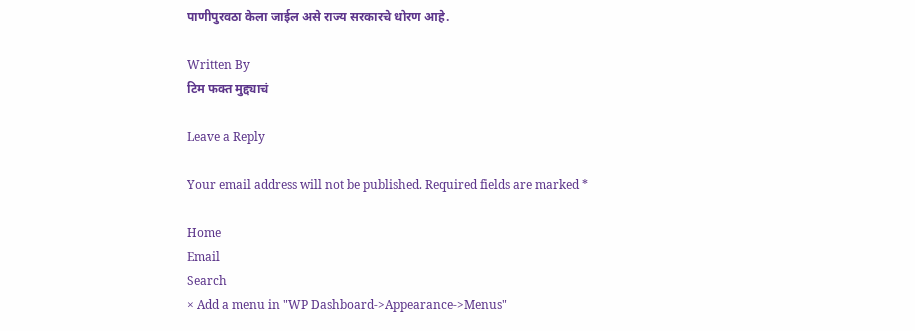पाणीपुरवठा केला जाईल असे राज्य सरकारचे धोरण आहे.

Written By
टिम फक्त मुद्द्याचं

Leave a Reply

Your email address will not be published. Required fields are marked *

Home
Email
Search
× Add a menu in "WP Dashboard->Appearance->Menus"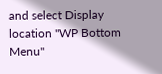and select Display location "WP Bottom Menu"